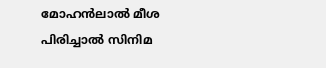മോഹൻലാൽ മീശ പിരിച്ചാൽ സിനിമ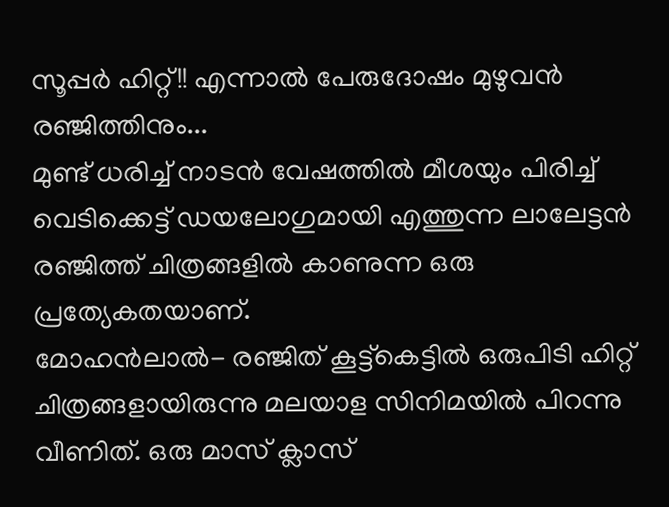സൂപ്പർ ഹിറ്റ്!! എന്നാൽ പേരുദോഷം മുഴുവൻ രഞ്ജിത്തിനും...
മുണ്ട് ധരിച്ച് നാടൻ വേഷത്തിൽ മീശയും പിരിച്ച് വെടിക്കെട്ട് ഡയലോഗുമായി എത്തുന്ന ലാലേട്ടൻ രഞ്ജിത്ത് ചിത്രങ്ങളിൽ കാണുന്ന ഒരു പ്രത്യേകതയാണ്.
മോഹൻലാൽ- രഞ്ജിത് കൂട്ട്കെട്ടിൽ ഒരുപിടി ഹിറ്റ് ചിത്രങ്ങളായിരുന്നു മലയാള സിനിമയിൽ പിറന്നു വീണിത്. ഒരു മാസ് ക്ലാസ്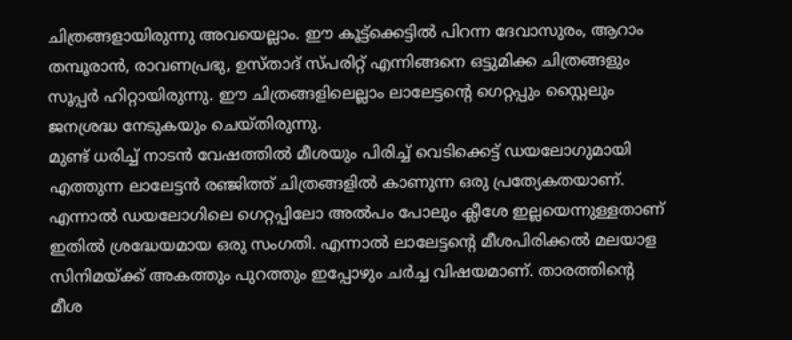ചിത്രങ്ങളായിരുന്നു അവയെല്ലാം. ഈ കൂട്ട്ക്കെട്ടിൽ പിറന്ന ദേവാസുരം, ആറാം തമ്പൂരാൻ, രാവണപ്രഭു, ഉസ്താദ് സ്പരിറ്റ് എന്നിങ്ങനെ ഒട്ടുമിക്ക ചിത്രങ്ങളും സൂപ്പർ ഹിറ്റായിരുന്നു. ഈ ചിത്രങ്ങളിലെല്ലാം ലാലേട്ടന്റെ ഗെറ്റപ്പും സ്റ്റൈലും ജനശ്രദ്ധ നേടുകയും ചെയ്തിരുന്നു.
മുണ്ട് ധരിച്ച് നാടൻ വേഷത്തിൽ മീശയും പിരിച്ച് വെടിക്കെട്ട് ഡയലോഗുമായി എത്തുന്ന ലാലേട്ടൻ രഞ്ജിത്ത് ചിത്രങ്ങളിൽ കാണുന്ന ഒരു പ്രത്യേകതയാണ്. എന്നാൽ ഡയലോഗിലെ ഗെറ്റപ്പിലോ അൽപം പോലും ക്ലീശേ ഇല്ലയെന്നുള്ളതാണ് ഇതിൽ ശ്രദ്ധേയമായ ഒരു സംഗതി. എന്നാൽ ലാലേട്ടന്റെ മീശപിരിക്കൽ മലയാള സിനിമയ്ക്ക് അകത്തും പുറത്തും ഇപ്പോഴും ചർച്ച വിഷയമാണ്. താരത്തിന്റെ മീശ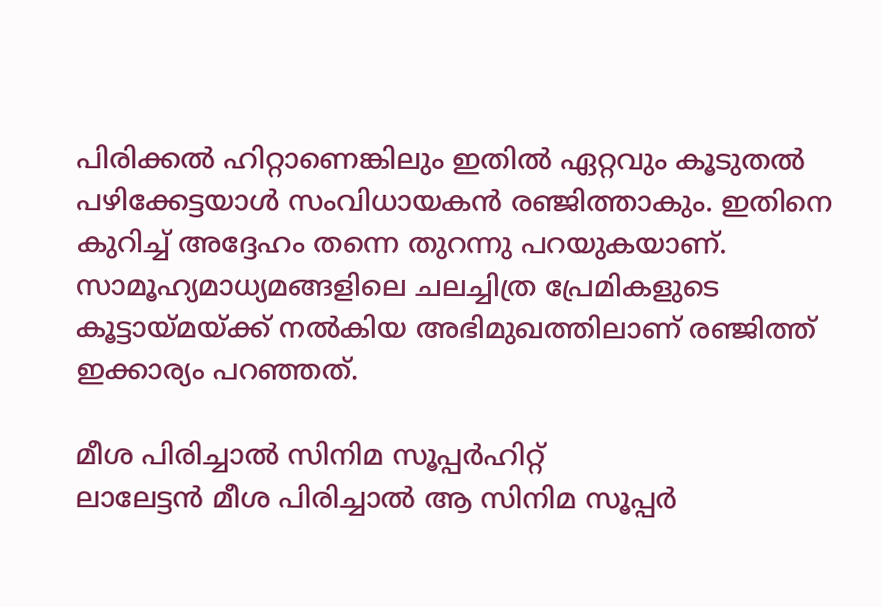പിരിക്കൽ ഹിറ്റാണെങ്കിലും ഇതിൽ ഏറ്റവും കൂടുതൽ പഴിക്കേട്ടയാൾ സംവിധായകൻ രഞ്ജിത്താകും. ഇതിനെ കുറിച്ച് അദ്ദേഹം തന്നെ തുറന്നു പറയുകയാണ്. സാമൂഹ്യമാധ്യമങ്ങളിലെ ചലച്ചിത്ര പ്രേമികളുടെ കൂട്ടായ്മയ്ക്ക് നൽകിയ അഭിമുഖത്തിലാണ് രഞ്ജിത്ത് ഇക്കാര്യം പറഞ്ഞത്.

മീശ പിരിച്ചാൽ സിനിമ സൂപ്പർഹിറ്റ്
ലാലേട്ടൻ മീശ പിരിച്ചാൽ ആ സിനിമ സൂപ്പർ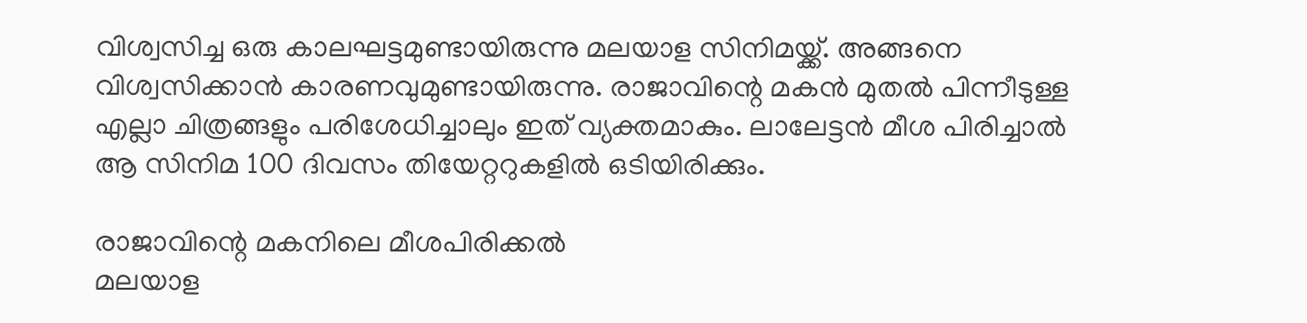വിശ്വസിച്ച ഒരു കാലഘട്ടമുണ്ടായിരുന്നു മലയാള സിനിമയ്ക്ക്. അങ്ങനെ വിശ്വസിക്കാൻ കാരണവുമുണ്ടായിരുന്നു. രാജാവിന്റെ മകൻ മുതൽ പിന്നീടുള്ള എല്ലാ ചിത്രങ്ങളും പരിശേധിച്ചാലും ഇത് വ്യക്തമാകും. ലാലേട്ടൻ മീശ പിരിച്ചാൽ ആ സിനിമ 100 ദിവസം തിയേറ്ററുകളിൽ ഒടിയിരിക്കും.

രാജാവിന്റെ മകനിലെ മീശപിരിക്കൽ
മലയാള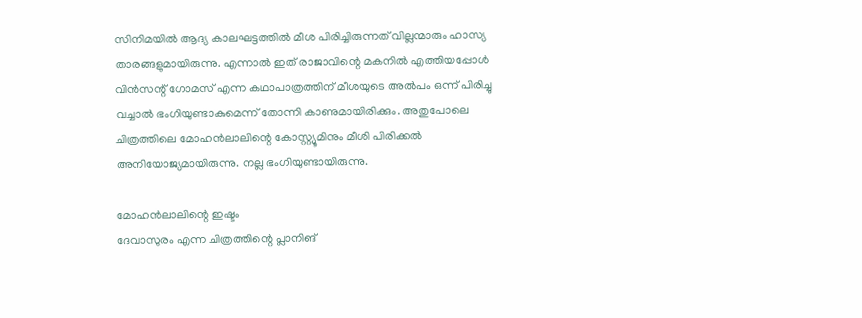സിനിമയിൽ ആദ്യ കാലഘട്ടത്തിൽ മീശ പിരിച്ചിരുന്നത് വില്ലന്മാരും ഹാസ്യ താരങ്ങളുമായിരുന്നു. എന്നാൽ ഇത് രാജാവിന്റെ മകനിൽ എത്തിയപ്പോൾ വിൻസന്റ് ഗോമസ് എന്ന കഥാപാത്രത്തിന് മീശയുടെ അൽപം ഒന്ന് പിരിച്ചു വച്ചാൽ ഭംഗിയുണ്ടാകുമെന്ന് തോന്നി കാണുമായിരിക്കും. അതുപോലെ ചിത്രത്തിലെ മോഹൻലാലിന്റെ കോസ്റ്റ്യൂമിനും മീശി പിരിക്കൽ അനിയോജ്യമായിരുന്നു. നല്ല ഭംഗിയുണ്ടായിരുന്നു.

മോഹൻലാലിന്റെ ഇഷ്ടം
ദേവാസുരം എന്ന ചിത്രത്തിന്റെ പ്ലാനിങ്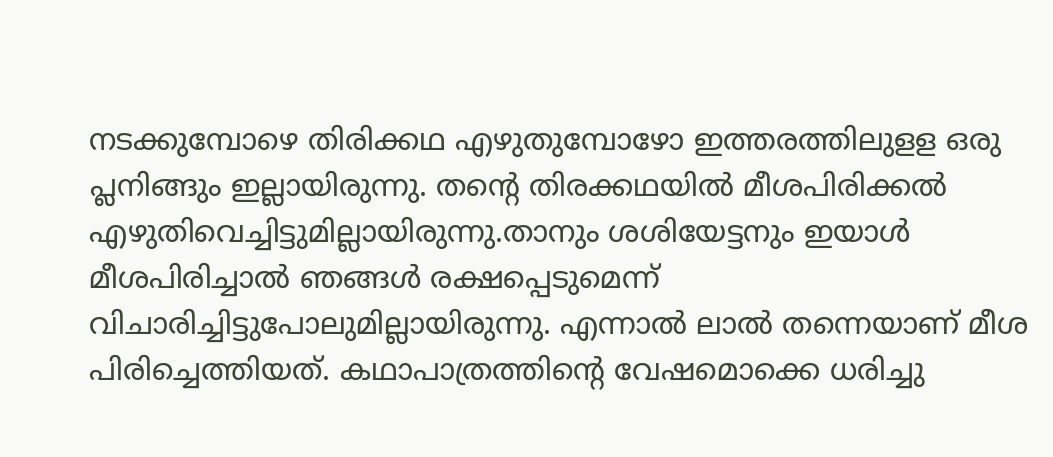നടക്കുമ്പോഴെ തിരിക്കഥ എഴുതുമ്പോഴോ ഇത്തരത്തിലുളള ഒരു പ്ലനിങ്ങും ഇല്ലായിരുന്നു. തന്റെ തിരക്കഥയിൽ മീശപിരിക്കൽ എഴുതിവെച്ചിട്ടുമില്ലായിരുന്നു.താനും ശശിയേട്ടനും ഇയാൾ മീശപിരിച്ചാൽ ഞങ്ങൾ രക്ഷപ്പെടുമെന്ന് വിചാരിച്ചിട്ടുപോലുമില്ലായിരുന്നു. എന്നാൽ ലാൽ തന്നെയാണ് മീശ പിരിച്ചെത്തിയത്. കഥാപാത്രത്തിന്റെ വേഷമൊക്കെ ധരിച്ചു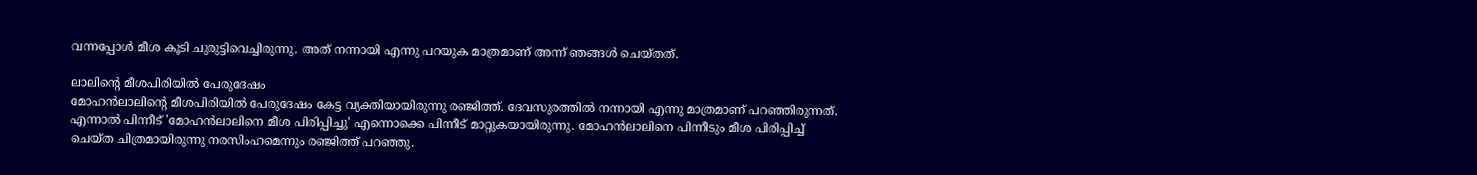വന്നപ്പോൾ മീശ കൂടി ചുരുട്ടിവെച്ചിരുന്നു. അത് നന്നായി എന്നു പറയുക മാത്രമാണ് അന്ന് ഞങ്ങൾ ചെയ്തത്.

ലാലിന്റെ മീശപിരിയിൽ പേരുദേഷം
മോഹൻലാലിന്റെ മീശപിരിയിൽ പേരുദേഷം കേട്ട വ്യക്തിയായിരുന്നു രഞ്ജിത്ത്. ദേവസുരത്തിൽ നന്നായി എന്നു മാത്രമാണ് പറഞ്ഞിരുന്നത്. എന്നാൽ പിന്നീട് 'മോഹൻലാലിനെ മീശ പിരിപ്പിച്ചു' എന്നൊക്കെ പിന്നീട് മാറ്റുകയായിരുന്നു. മോഹൻലാലിനെ പിന്നീടും മീശ പിരിപ്പിച്ച് ചെയ്ത ചിത്രമായിരുന്നു നരസിംഹമെന്നും രഞ്ജിത്ത് പറഞ്ഞു.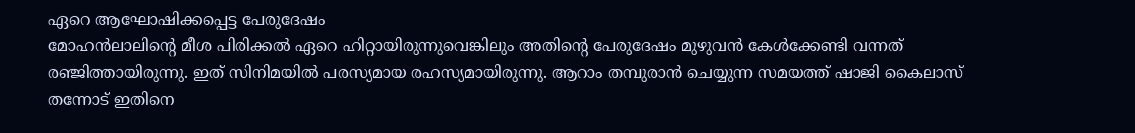ഏറെ ആഘോഷിക്കപ്പെട്ട പേരുദേഷം
മോഹൻലാലിന്റെ മീശ പിരിക്കൽ ഏറെ ഹിറ്റായിരുന്നുവെങ്കിലും അതിന്റെ പേരുദേഷം മുഴുവൻ കേൾക്കേണ്ടി വന്നത് രഞ്ജിത്തായിരുന്നു. ഇത് സിനിമയിൽ പരസ്യമായ രഹസ്യമായിരുന്നു. ആറാം തമ്പുരാൻ ചെയ്യുന്ന സമയത്ത് ഷാജി കൈലാസ് തന്നോട് ഇതിനെ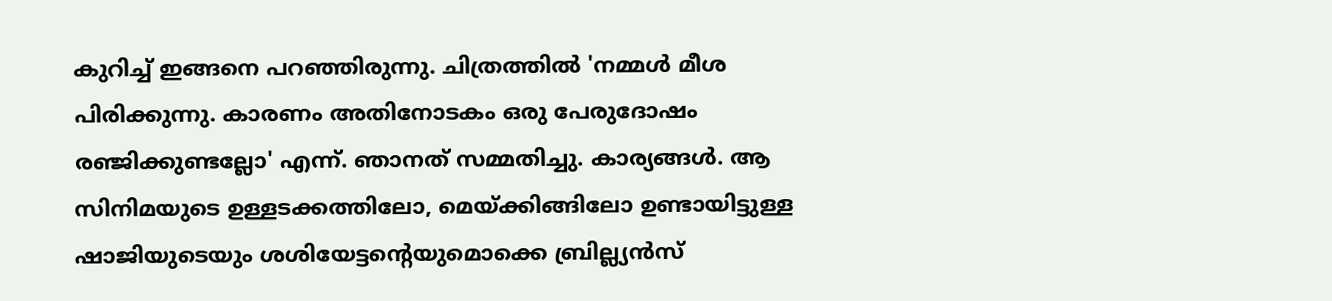കുറിച്ച് ഇങ്ങനെ പറഞ്ഞിരുന്നു. ചിത്രത്തിൽ 'നമ്മൾ മീശ പിരിക്കുന്നു. കാരണം അതിനോടകം ഒരു പേരുദോഷം രഞ്ജിക്കുണ്ടല്ലോ' എന്ന്. ഞാനത് സമ്മതിച്ചു. കാര്യങ്ങൾ. ആ സിനിമയുടെ ഉള്ളടക്കത്തിലോ, മെയ്ക്കിങ്ങിലോ ഉണ്ടായിട്ടുള്ള ഷാജിയുടെയും ശശിയേട്ടന്റെയുമൊക്കെ ബ്രില്ല്യൻസ്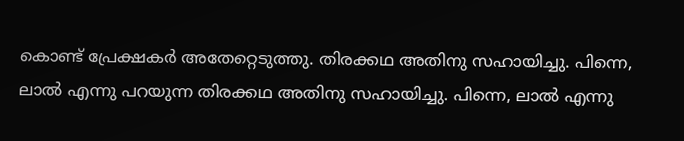കൊണ്ട് പ്രേക്ഷകർ അതേറ്റെടുത്തു. തിരക്കഥ അതിനു സഹായിച്ചു. പിന്നെ, ലാൽ എന്നു പറയുന്ന തിരക്കഥ അതിനു സഹായിച്ചു. പിന്നെ, ലാൽ എന്നു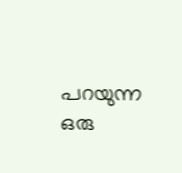പറയുന്ന ഒരു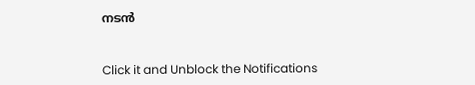നടൻ


Click it and Unblock the Notifications